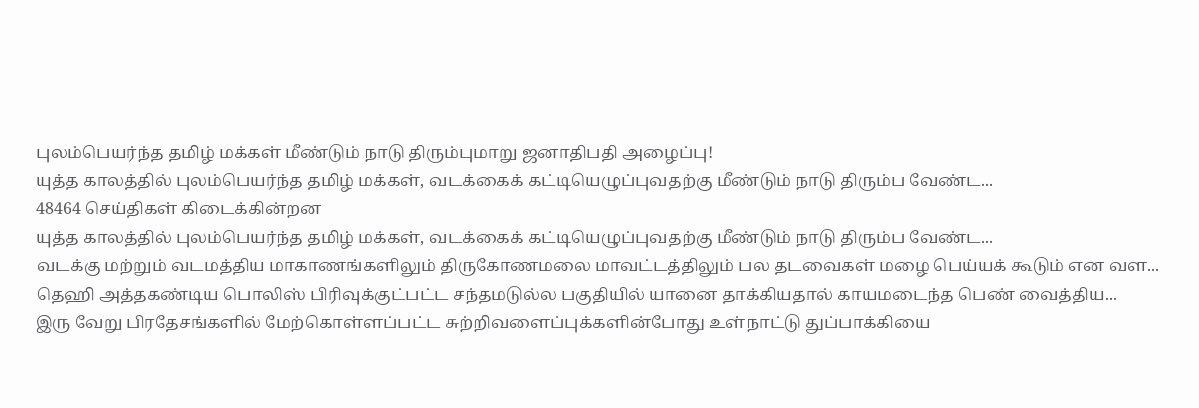புலம்பெயர்ந்த தமிழ் மக்கள் மீண்டும் நாடு திரும்புமாறு ஜனாதிபதி அழைப்பு!
யுத்த காலத்தில் புலம்பெயர்ந்த தமிழ் மக்கள், வடக்கைக் கட்டியெழுப்புவதற்கு மீண்டும் நாடு திரும்ப வேண்ட...
48464 செய்திகள் கிடைக்கின்றன
யுத்த காலத்தில் புலம்பெயர்ந்த தமிழ் மக்கள், வடக்கைக் கட்டியெழுப்புவதற்கு மீண்டும் நாடு திரும்ப வேண்ட...
வடக்கு மற்றும் வடமத்திய மாகாணங்களிலும் திருகோணமலை மாவட்டத்திலும் பல தடவைகள் மழை பெய்யக் கூடும் என வள...
தெஹி அத்தகண்டிய பொலிஸ் பிரிவுக்குட்பட்ட சந்தமடுல்ல பகுதியில் யானை தாக்கியதால் காயமடைந்த பெண் வைத்திய...
இரு வேறு பிரதேசங்களில் மேற்கொள்ளப்பட்ட சுற்றிவளைப்புக்களின்போது உள்நாட்டு துப்பாக்கியை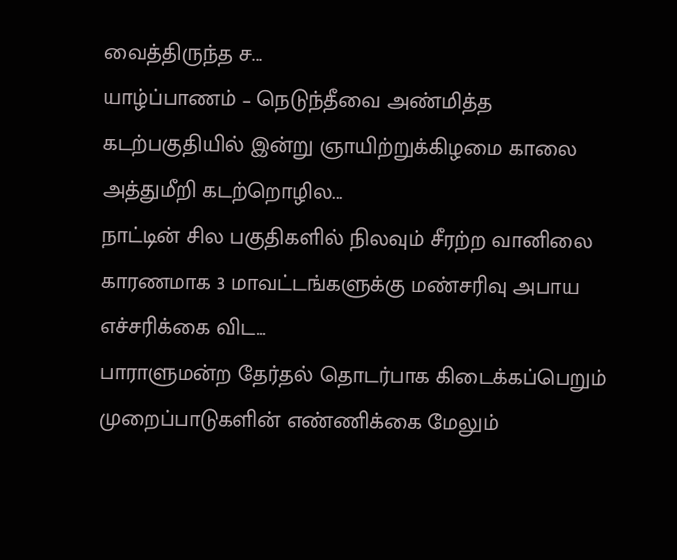வைத்திருந்த ச...
யாழ்ப்பாணம் – நெடுந்தீவை அண்மித்த கடற்பகுதியில் இன்று ஞாயிற்றுக்கிழமை காலை அத்துமீறி கடற்றொழில...
நாட்டின் சில பகுதிகளில் நிலவும் சீரற்ற வானிலை காரணமாக 3 மாவட்டங்களுக்கு மண்சரிவு அபாய எச்சரிக்கை விட...
பாராளுமன்ற தேர்தல் தொடர்பாக கிடைக்கப்பெறும் முறைப்பாடுகளின் எண்ணிக்கை மேலும்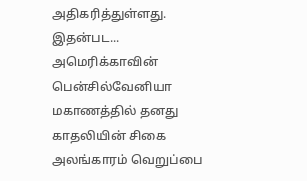அதிகரித்துள்ளது. இதன்பட...
அமெரிக்காவின் பென்சில்வேனியா மகாணத்தில் தனது காதலியின் சிகை அலங்காரம் வெறுப்பை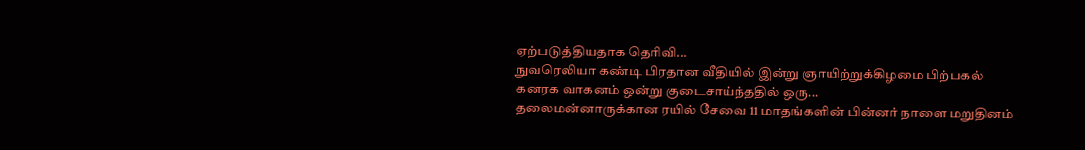ஏற்படுத்தியதாக தெரிவி...
நுவரெலியா கண்டி பிரதான வீதியில் இன்று ஞாயிற்றுக்கிழமை பிற்பகல் கனரக வாகனம் ஒன்று குடைசாய்ந்ததில் ஒரு...
தலைமன்னாருக்கான ரயில் சேவை 11 மாதங்களின் பின்னர் நாளை மறுதினம்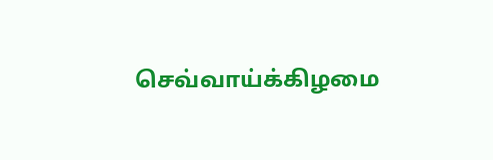செவ்வாய்க்கிழமை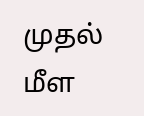முதல் மீள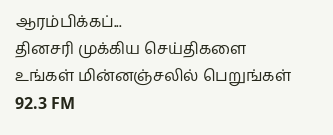ஆரம்பிக்கப்...
தினசரி முக்கிய செய்திகளை உங்கள் மின்னஞ்சலில் பெறுங்கள்
92.3 FM